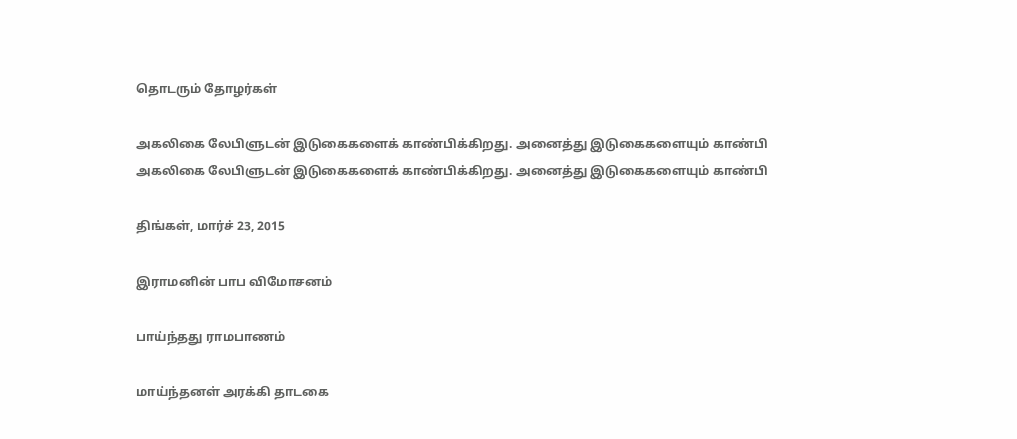தொடரும் தோழர்கள்

அகலிகை லேபிளுடன் இடுகைகளைக் காண்பிக்கிறது. அனைத்து இடுகைகளையும் காண்பி
அகலிகை லேபிளுடன் இடுகைகளைக் காண்பிக்கிறது. அனைத்து இடுகைகளையும் காண்பி

திங்கள், மார்ச் 23, 2015

இராமனின் பாப விமோசனம்

பாய்ந்தது ராமபாணம்

மாய்ந்தனள் அரக்கி தாடகை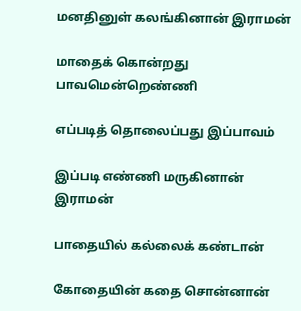மனதினுள் கலங்கினான் இராமன்

மாதைக் கொன்றது பாவமென்றெண்ணி

எப்படித் தொலைப்பது இப்பாவம்

இப்படி எண்ணி மருகினான் இராமன்

பாதையில் கல்லைக் கண்டான்

கோதையின் கதை சொன்னான்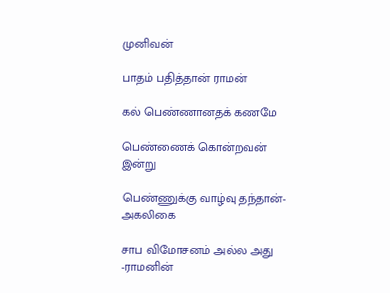முனிவன்

பாதம் பதித்தான் ராமன்

கல் பெண்ணானதக் கணமே

பெண்ணைக் கொன்றவன் இன்று

பெண்ணுக்கு வாழ்வு தந்தான்-அகலிகை

சாப விமோசனம் அல்ல அது -ராமனின்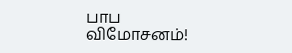பாப விமோசனம்!